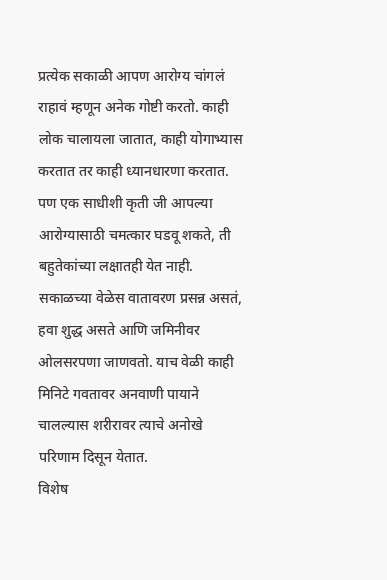प्रत्येक सकाळी आपण आरोग्य चांगलं राहावं म्हणून अनेक गोष्टी करतो. काही लोक चालायला जातात, काही योगाभ्यास करतात तर काही ध्यानधारणा करतात. पण एक साधीशी कृती जी आपल्या आरोग्यासाठी चमत्कार घडवू शकते, ती बहुतेकांच्या लक्षातही येत नाही. सकाळच्या वेळेस वातावरण प्रसन्न असतं, हवा शुद्ध असते आणि जमिनीवर ओलसरपणा जाणवतो. याच वेळी काही मिनिटे गवतावर अनवाणी पायाने चालल्यास शरीरावर त्याचे अनोखे परिणाम दिसून येतात.
विशेष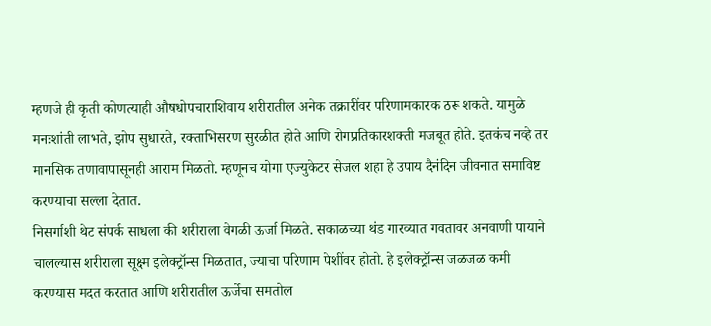म्हणजे ही कृती कोणत्याही औषधोपचाराशिवाय शरीरातील अनेक तक्रारींवर परिणामकारक ठरू शकते. यामुळे मनःशांती लाभते, झोप सुधारते, रक्ताभिसरण सुरळीत होते आणि रोगप्रतिकारशक्ती मजबूत होते. इतकंच नव्हे तर मानसिक तणावापासूनही आराम मिळतो. म्हणूनच योगा एज्युकेटर सेजल शहा हे उपाय दैनंदिन जीवनात समाविष्ट करण्याचा सल्ला देतात.
निसर्गाशी थेट संपर्क साधला की शरीराला वेगळी ऊर्जा मिळते. सकाळच्या थंड गारव्यात गवतावर अनवाणी पायाने चालल्यास शरीराला सूक्ष्म इलेक्ट्रॉन्स मिळतात, ज्याचा परिणाम पेशींवर होतो. हे इलेक्ट्रॉन्स जळजळ कमी करण्यास मदत करतात आणि शरीरातील ऊर्जेचा समतोल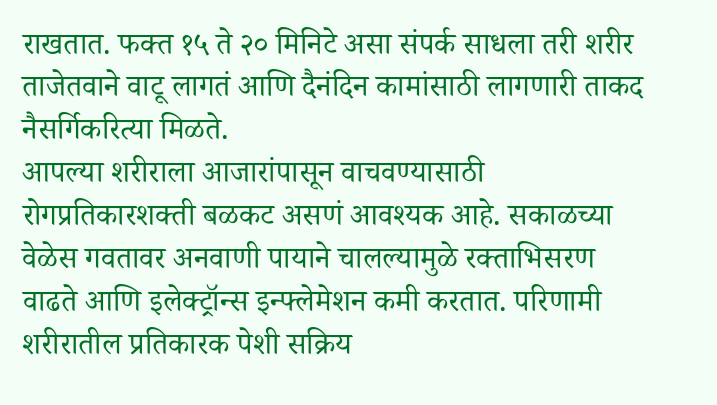राखतात. फक्त १५ ते २० मिनिटे असा संपर्क साधला तरी शरीर ताजेतवाने वाटू लागतं आणि दैनंदिन कामांसाठी लागणारी ताकद नैसर्गिकरित्या मिळते.
आपल्या शरीराला आजारांपासून वाचवण्यासाठी रोगप्रतिकारशक्ती बळकट असणं आवश्यक आहे. सकाळच्या वेळेस गवतावर अनवाणी पायाने चालल्यामुळे रक्ताभिसरण वाढते आणि इलेक्ट्रॉन्स इन्फ्लेमेशन कमी करतात. परिणामी शरीरातील प्रतिकारक पेशी सक्रिय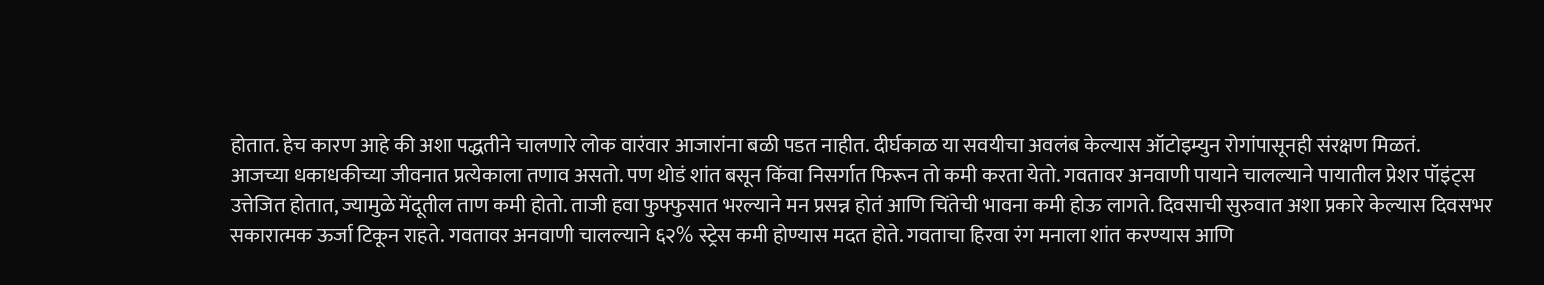होतात. हेच कारण आहे की अशा पद्धतीने चालणारे लोक वारंवार आजारांना बळी पडत नाहीत. दीर्घकाळ या सवयीचा अवलंब केल्यास ऑटोइम्युन रोगांपासूनही संरक्षण मिळतं.
आजच्या धकाधकीच्या जीवनात प्रत्येकाला तणाव असतो. पण थोडं शांत बसून किंवा निसर्गात फिरून तो कमी करता येतो. गवतावर अनवाणी पायाने चालल्याने पायातील प्रेशर पॉइंट्स उत्तेजित होतात, ज्यामुळे मेंदूतील ताण कमी होतो. ताजी हवा फुफ्फुसात भरल्याने मन प्रसन्न होतं आणि चिंतेची भावना कमी होऊ लागते. दिवसाची सुरुवात अशा प्रकारे केल्यास दिवसभर सकारात्मक ऊर्जा टिकून राहते. गवतावर अनवाणी चालल्याने ६२% स्ट्रेस कमी होण्यास मदत होते. गवताचा हिरवा रंग मनाला शांत करण्यास आणि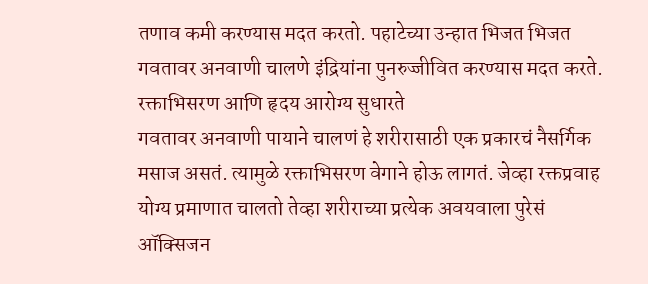तणाव कमी करण्यास मदत करतो. पहाटेच्या उन्हात भिजत भिजत गवतावर अनवाणी चालणे इंद्रियांना पुनरुज्जीवित करण्यास मदत करते.
रक्ताभिसरण आणि हृदय आरोग्य सुधारते
गवतावर अनवाणी पायाने चालणं हे शरीरासाठी एक प्रकारचं नैसर्गिक मसाज असतं. त्यामुळे रक्ताभिसरण वेगाने होऊ लागतं. जेव्हा रक्तप्रवाह योग्य प्रमाणात चालतो तेव्हा शरीराच्या प्रत्येक अवयवाला पुरेसं ऑक्सिजन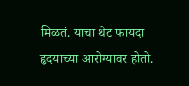मिळतं. याचा थेट फायदा हृदयाच्या आरोग्यावर होतो.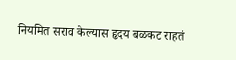नियमित सराव केल्यास हृदय बळकट राहतं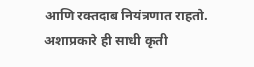आणि रक्तदाब नियंत्रणात राहतो. अशाप्रकारे ही साधी कृती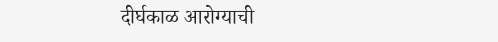दीर्घकाळ आरोग्याची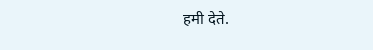हमी देते.